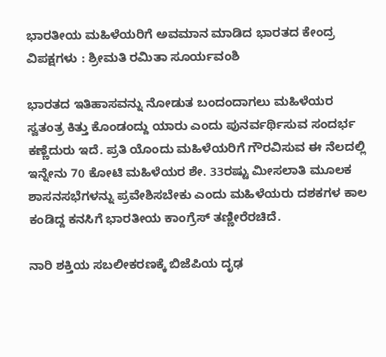ಭಾರತೀಯ ಮಹಿಳೆಯರಿಗೆ ಅವಮಾನ ಮಾಡಿದ ಭಾರತದ ಕೇಂದ್ರ ವಿಪಕ್ಷಗಳು : ಶ್ರೀಮತಿ ರಮಿತಾ ಸೂರ್ಯವಂಶಿ

ಭಾರತದ ಇತಿಹಾಸವನ್ನು ನೋಡುತ ಬಂದಂದಾಗಲು ಮಹಿಳೆಯರ ಸ್ವತಂತ್ರ ಕಿತ್ತು ಕೊಂಡಂದ್ದು ಯಾರು ಎಂದು ಪುನರ್ವರ್ಥಿಸುವ ಸಂದರ್ಭ ಕಣ್ಣೆದುರು ಇದೆ. ಪ್ರತಿ ಯೊಂದು ಮಹಿಳೆಯರಿಗೆ ಗೌರವಿಸುವ ಈ ನೆಲದಲ್ಲಿ ಇನ್ನೇನು 70 ಕೋಟಿ ಮಹಿಳೆಯರ ಶೇ. 33ರಷ್ಟು ಮೀಸಲಾತಿ ಮೂಲಕ ಶಾಸನಸಭೆಗಳನ್ನು ಪ್ರವೇಶಿಸಬೇಕು ಎಂದು ಮಹಿಳೆಯರು ದಶಕಗಳ ಕಾಲ ಕಂಡಿದ್ದ ಕನಸಿಗೆ ಭಾರತೀಯ ಕಾಂಗ್ರೆಸ್ ತಣ್ಣೀರೆರಚಿದೆ.

ನಾರಿ ಶಕ್ತಿಯ ಸಬಲೀಕರಣಕ್ಕೆ ಬಿಜೆಪಿಯ ದೃಢ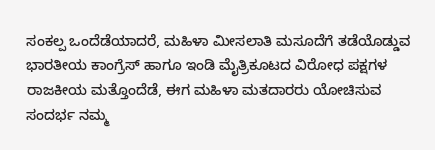ಸಂಕಲ್ಪ ಒಂದೆಡೆಯಾದರೆ, ಮಹಿಳಾ ಮೀಸಲಾತಿ ಮಸೂದೆಗೆ ತಡೆಯೊಡ್ಡುವ ಭಾರತೀಯ ಕಾಂಗ್ರೆಸ್ ಹಾಗೂ ಇಂಡಿ ಮೈತ್ರಿಕೂಟದ ವಿರೋಧ ಪಕ್ಷಗಳ ರಾಜಕೀಯ ಮತ್ತೊಂದೆಡೆ, ಈಗ ಮಹಿಳಾ ಮತದಾರರು ಯೋಚಿಸುವ ಸಂದರ್ಭ ನಮ್ಮ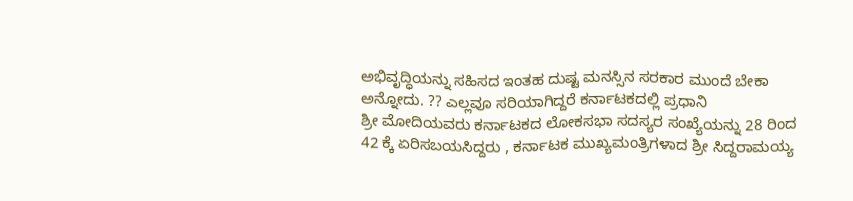ಅಭಿವೃದ್ಧಿಯನ್ನು ಸಹಿಸದ ಇಂತಹ ದುಷ್ಟ ಮನಸ್ಸಿನ ಸರಕಾರ ಮುಂದೆ ಬೇಕಾ ಅನ್ನೋದು. ?? ಎಲ್ಲವೂ ಸರಿಯಾಗಿದ್ದರೆ ಕರ್ನಾಟಕದಲ್ಲಿ ಪ್ರಧಾನಿ
ಶ್ರೀ ಮೋದಿಯವರು ಕರ್ನಾಟಕದ ಲೋಕಸಭಾ ಸದಸ್ಯರ ಸಂಖ್ಯೆಯನ್ನು 28 ರಿಂದ 42 ಕ್ಕೆ ಏರಿಸಬಯಸಿದ್ದರು , ಕರ್ನಾಟಕ ಮುಖ್ಯಮಂತ್ರಿಗಳಾದ ಶ್ರೀ ಸಿದ್ದರಾಮಯ್ಯ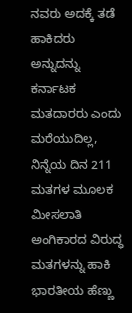ನವರು ಅದಕ್ಕೆ ತಡೆ ಹಾಕಿದರು ಅನ್ನುದನ್ನು ಕರ್ನಾಟಕ ಮತದಾರರು ಎಂದು ಮರೆಯುದಿಲ್ಲ, ನಿನ್ನೆಯ ದಿನ 211 ಮತಗಳ ಮೂಲಕ ಮೀಸಲಾತಿ ಅಂಗಿಕಾರದ ವಿರುದ್ಧ ಮತಗಳನ್ನು ಹಾಕಿ ಭಾರತೀಯ ಹೆಣ್ಣು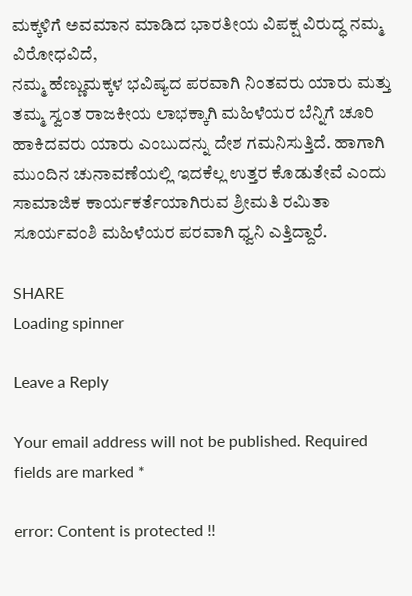ಮಕ್ಕಳಿಗೆ ಅವಮಾನ ಮಾಡಿದ ಭಾರತೀಯ ವಿಪಕ್ಷ ವಿರುದ್ಧ ನಮ್ಮ ವಿರೋಧವಿದೆ,
ನಮ್ಮ ಹೆಣ್ಣುಮಕ್ಕಳ ಭವಿಷ್ಯದ ಪರವಾಗಿ ನಿಂತವರು ಯಾರು ಮತ್ತು ತಮ್ಮ ಸ್ವಂತ ರಾಜಕೀಯ ಲಾಭಕ್ಕಾಗಿ ಮಹಿಳೆಯರ ಬೆನ್ನಿಗೆ ಚೂರಿ ಹಾಕಿದವರು ಯಾರು ಎಂಬುದನ್ನು ದೇಶ ಗಮನಿಸುತ್ತಿದೆ. ಹಾಗಾಗಿ ಮುಂದಿನ ಚುನಾವಣೆಯಲ್ಲಿ ಇದಕೆಲ್ಲ ಉತ್ತರ ಕೊಡುತೇವೆ ಎಂದು ಸಾಮಾಜಿಕ ಕಾರ್ಯಕರ್ತೆಯಾಗಿರುವ ಶ್ರೀಮತಿ ರಮಿತಾ ಸೂರ್ಯವಂಶಿ ಮಹಿಳೆಯರ ಪರವಾಗಿ ಧ್ವನಿ ಎತ್ತಿದ್ದಾರೆ.

SHARE
Loading spinner

Leave a Reply

Your email address will not be published. Required fields are marked *

error: Content is protected !!